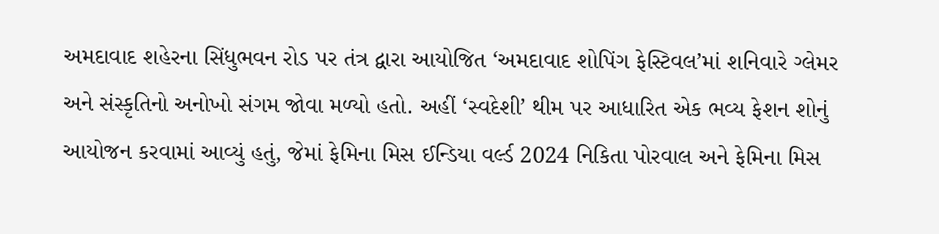અમદાવાદ શહેરના સિંધુભવન રોડ પર તંત્ર દ્વારા આયોજિત ‘અમદાવાદ શોપિંગ ફેસ્ટિવલ’માં શનિવારે ગ્લેમર અને સંસ્કૃતિનો અનોખો સંગમ જોવા મળ્યો હતો. અહીં ‘સ્વદેશી’ થીમ પર આધારિત એક ભવ્ય ફેશન શોનું આયોજન કરવામાં આવ્યું હતું, જેમાં ફેમિના મિસ ઈન્ડિયા વર્લ્ડ 2024 નિકિતા પોરવાલ અને ફેમિના મિસ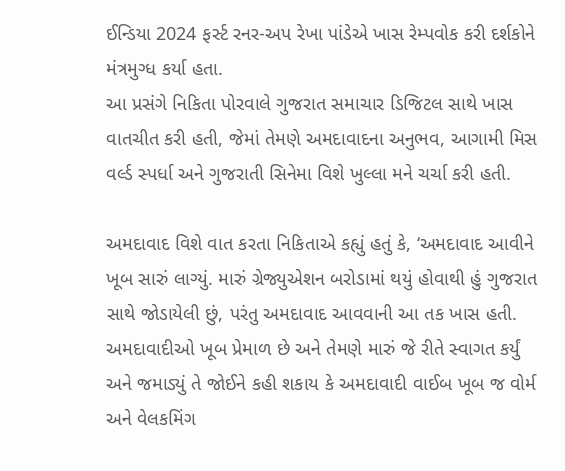ઈન્ડિયા 2024 ફર્સ્ટ રનર-અપ રેખા પાંડેએ ખાસ રેમ્પવોક કરી દર્શકોને મંત્રમુગ્ધ કર્યા હતા.
આ પ્રસંગે નિકિતા પોરવાલે ગુજરાત સમાચાર ડિજિટલ સાથે ખાસ વાતચીત કરી હતી, જેમાં તેમણે અમદાવાદના અનુભવ, આગામી મિસ વર્લ્ડ સ્પર્ધા અને ગુજરાતી સિનેમા વિશે ખુલ્લા મને ચર્ચા કરી હતી.

અમદાવાદ વિશે વાત કરતા નિકિતાએ કહ્યું હતું કે, ‘અમદાવાદ આવીને ખૂબ સારું લાગ્યું. મારું ગ્રેજ્યુએશન બરોડામાં થયું હોવાથી હું ગુજરાત સાથે જોડાયેલી છું, પરંતુ અમદાવાદ આવવાની આ તક ખાસ હતી. અમદાવાદીઓ ખૂબ પ્રેમાળ છે અને તેમણે મારું જે રીતે સ્વાગત કર્યું અને જમાડ્યું તે જોઈને કહી શકાય કે અમદાવાદી વાઈબ ખૂબ જ વોર્મ અને વેલકમિંગ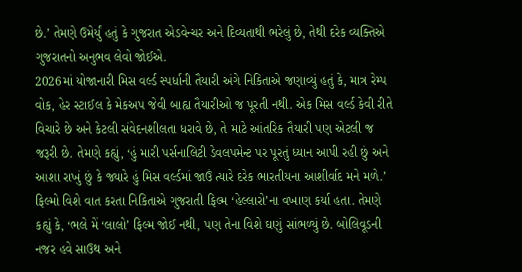છે.’ તેમણે ઉમેર્યું હતું કે ગુજરાત એડવેન્ચર અને દિવ્યતાથી ભરેલું છે, તેથી દરેક વ્યક્તિએ ગુજરાતનો અનુભવ લેવો જોઈએ.
2026માં યોજાનારી મિસ વર્લ્ડ સ્પર્ધાની તૈયારી અંગે નિકિતાએ જણાવ્યું હતું કે, માત્ર રેમ્પ વોક, હેર સ્ટાઈલ કે મેકઅપ જેવી બાહ્ય તૈયારીઓ જ પૂરતી નથી. એક મિસ વર્લ્ડ કેવી રીતે વિચારે છે અને કેટલી સંવેદનશીલતા ધરાવે છે, તે માટે આંતરિક તૈયારી પણ એટલી જ જરૂરી છે. તેમણે કહ્યું, ‘હું મારી પર્સનાલિટી ડેવલપમેન્ટ પર પૂરતું ધ્યાન આપી રહી છું અને આશા રાખું છું કે જ્યારે હું મિસ વર્લ્ડમાં જાઉં ત્યારે દરેક ભારતીયના આશીર્વાદ મને મળે.’
ફિલ્મો વિશે વાત કરતા નિકિતાએ ગુજરાતી ફિલ્મ ‘હેલ્લારો’ના વખાણ કર્યા હતા. તેમણે કહ્યું કે, ‘ભલે મેં ‘લાલો’ ફિલ્મ જોઈ નથી, પણ તેના વિશે ઘણું સાંભળ્યું છે. બોલિવૂડની નજર હવે સાઉથ અને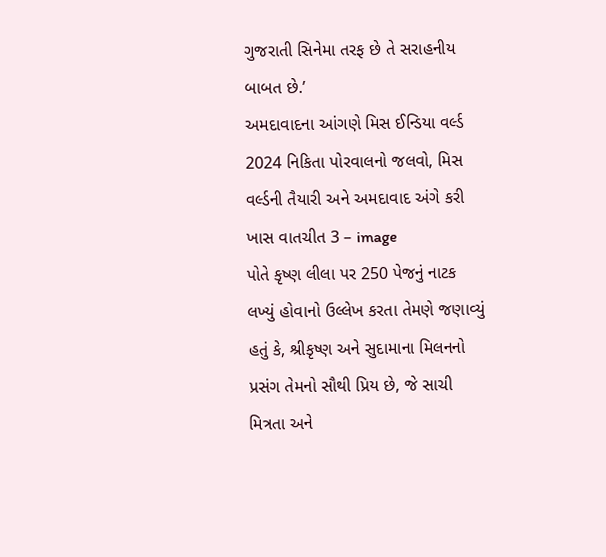ગુજરાતી સિનેમા તરફ છે તે સરાહનીય બાબત છે.’
અમદાવાદના આંગણે મિસ ઈન્ડિયા વર્લ્ડ 2024 નિકિતા પોરવાલનો જલવો, મિસ વર્લ્ડની તૈયારી અને અમદાવાદ અંગે કરી ખાસ વાતચીત 3 – image
પોતે કૃષ્ણ લીલા પર 250 પેજનું નાટક લખ્યું હોવાનો ઉલ્લેખ કરતા તેમણે જણાવ્યું હતું કે, શ્રીકૃષ્ણ અને સુદામાના મિલનનો પ્રસંગ તેમનો સૌથી પ્રિય છે, જે સાચી મિત્રતા અને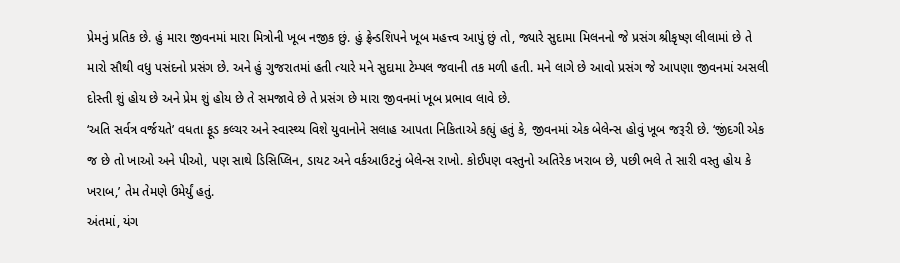પ્રેમનું પ્રતિક છે. હું મારા જીવનમાં મારા મિત્રોની ખૂબ નજીક છું. હું ફ્રેન્ડશિપને ખૂબ મહત્ત્વ આપું છું તો, જ્યારે સુદામા મિલનનો જે પ્રસંગ શ્રીકૃષ્ણ લીલામાં છે તે મારો સૌથી વધુ પસંદનો પ્રસંગ છે. અને હું ગુજરાતમાં હતી ત્યારે મને સુદામા ટેમ્પલ જવાની તક મળી હતી. મને લાગે છે આવો પ્રસંગ જે આપણા જીવનમાં અસલી દોસ્તી શું હોય છે અને પ્રેમ શું હોય છે તે સમજાવે છે તે પ્રસંગ છે મારા જીવનમાં ખૂબ પ્રભાવ લાવે છે.
‘અતિ સર્વત્ર વર્જયતે’ વધતા ફૂડ કલ્ચર અને સ્વાસ્થ્ય વિશે યુવાનોને સલાહ આપતા નિકિતાએ કહ્યું હતું કે, જીવનમાં એક બેલેન્સ હોવું ખૂબ જરૂરી છે. ‘જીંદગી એક જ છે તો ખાઓ અને પીઓ, પણ સાથે ડિસિપ્લિન, ડાયટ અને વર્કઆઉટનું બેલેન્સ રાખો. કોઈપણ વસ્તુનો અતિરેક ખરાબ છે, પછી ભલે તે સારી વસ્તુ હોય કે ખરાબ,’ તેમ તેમણે ઉમેર્યું હતું.
અંતમાં, યંગ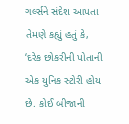ગર્લ્સને સંદેશ આપતા તેમણે કહ્યું હતું કે, ‘દરેક છોકરીની પોતાની એક યુનિક સ્ટોરી હોય છે. કોઈ બીજાની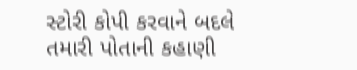સ્ટોરી કોપી કરવાને બદલે તમારી પોતાની કહાણી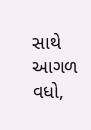સાથે આગળ વધો,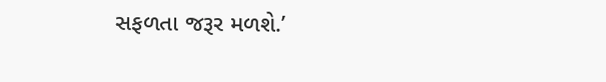સફળતા જરૂર મળશે.’